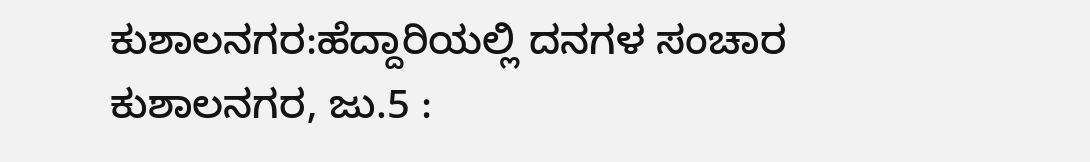ಕುಶಾಲನಗರ:ಹೆದ್ದಾರಿಯಲ್ಲಿ ದನಗಳ ಸಂಚಾರ
ಕುಶಾಲನಗರ, ಜು.5 :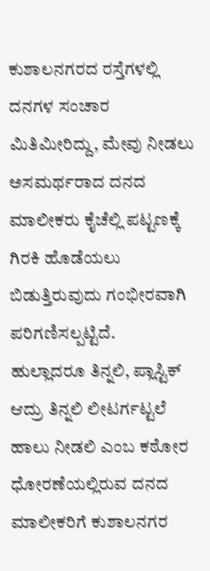ಕುಶಾಲನಗರದ ರಸ್ತೆಗಳಲ್ಲಿ ದನಗಳ ಸಂಚಾರ ಮಿತಿಮೀರಿದ್ದು, ಮೇವು ನೀಡಲು ಅಸಮರ್ಥರಾದ ದನದ ಮಾಲೀಕರು ಕೈಚೆಲ್ಲಿ ಪಟ್ಟಣಕ್ಕೆ ಗಿರಕಿ ಹೊಡೆಯಲು ಬಿಡುತ್ತಿರುವುದು ಗಂಭೀರವಾಗಿ ಪರಿಗಣಿಸಲ್ಪಟ್ಟಿದೆ.
ಹುಲ್ಲಾದರೂ ತಿನ್ನಲಿ, ಪ್ಲಾಸ್ಟಿಕ್ ಆದ್ರು ತಿನ್ನಲಿ ಲೀಟರ್ಗಟ್ಟಲೆ ಹಾಲು ನೀಡಲಿ ಎಂಬ ಕಠೋರ ಧೋರಣೆಯಲ್ಲಿರುವ ದನದ ಮಾಲೀಕರಿಗೆ ಕುಶಾಲನಗರ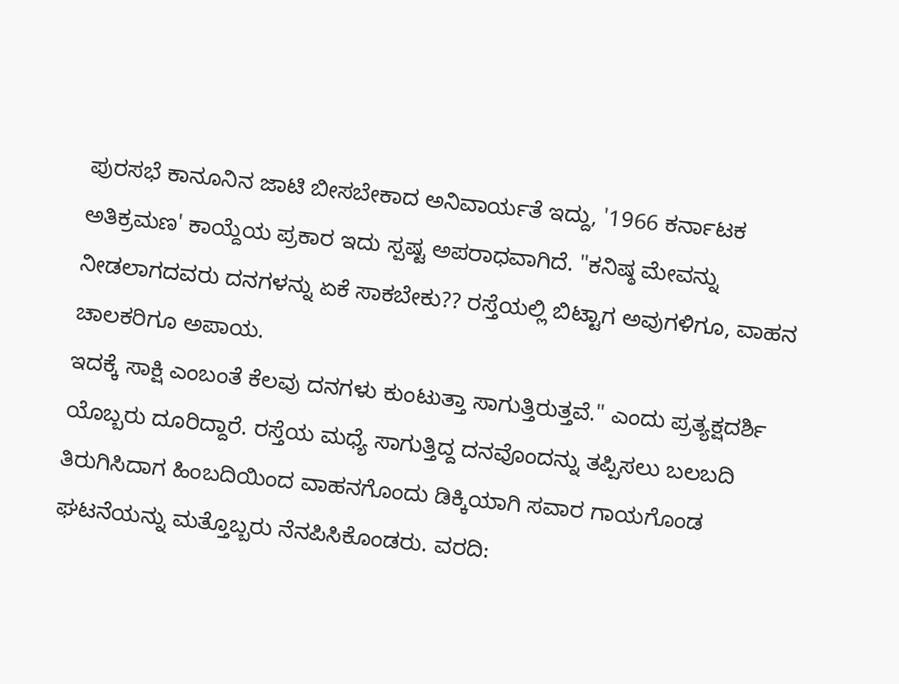ಪುರಸಭೆ ಕಾನೂನಿನ ಜಾಟಿ ಬೀಸಬೇಕಾದ ಅನಿವಾರ್ಯತೆ ಇದ್ದು, '1966 ಕರ್ನಾಟಕ ಅತಿಕ್ರಮಣ' ಕಾಯ್ದೆಯ ಪ್ರಕಾರ ಇದು ಸ್ಪಷ್ಟ ಅಪರಾಧವಾಗಿದೆ. "ಕನಿಷ್ಠ ಮೇವನ್ನು ನೀಡಲಾಗದವರು ದನಗಳನ್ನು ಏಕೆ ಸಾಕಬೇಕು?? ರಸ್ತೆಯಲ್ಲಿ ಬಿಟ್ಟಾಗ ಅವುಗಳಿಗೂ, ವಾಹನ ಚಾಲಕರಿಗೂ ಅಪಾಯ.
ಇದಕ್ಕೆ ಸಾಕ್ಷಿ ಎಂಬಂತೆ ಕೆಲವು ದನಗಳು ಕುಂಟುತ್ತಾ ಸಾಗುತ್ತಿರುತ್ತವೆ." ಎಂದು ಪ್ರತ್ಯಕ್ಷದರ್ಶಿ ಯೊಬ್ಬರು ದೂರಿದ್ದಾರೆ. ರಸ್ತೆಯ ಮಧ್ಯೆ ಸಾಗುತ್ತಿದ್ದ ದನವೊಂದನ್ನು ತಪ್ಪಿಸಲು ಬಲಬದಿ ತಿರುಗಿಸಿದಾಗ ಹಿಂಬದಿಯಿಂದ ವಾಹನಗೊಂದು ಡಿಕ್ಕಿಯಾಗಿ ಸವಾರ ಗಾಯಗೊಂಡ ಘಟನೆಯನ್ನು ಮತ್ತೊಬ್ಬರು ನೆನಪಿಸಿಕೊಂಡರು. ವರದಿ: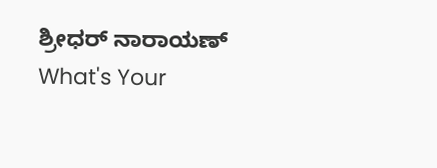ಶ್ರೀಧರ್ ನಾರಾಯಣ್
What's Your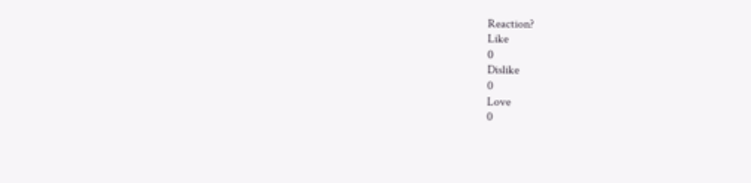Reaction?
Like
0
Dislike
0
Love
0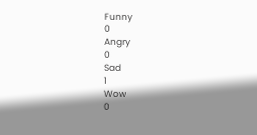Funny
0
Angry
0
Sad
1
Wow
0